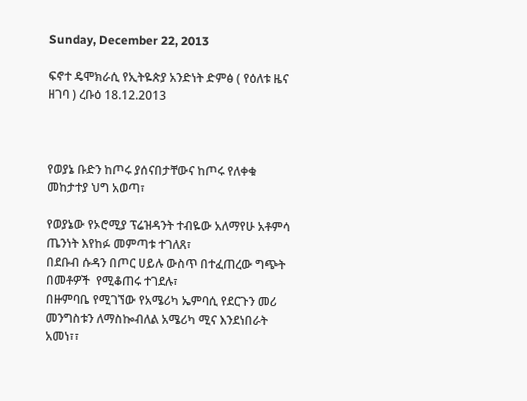Sunday, December 22, 2013

ፍኖተ ዴሞክራሲ የኢትዬጵያ አንድነት ድምፅ ( የዕለቱ ዜና ዘገባ ) ረቡዕ 18.12.2013



የወያኔ ቡድን ከጦሩ ያሰናበታቸውና ከጦሩ የለቀቁ  መከታተያ ህግ አወጣ፣

የወያኔው የኦሮሚያ ፕሬዝዳንት ተብዬው አለማየሁ አቶምሳ ጤንነት እየከፉ መምጣቱ ተገለጸ፣
በደቡብ ሱዳን በጦር ሀይሉ ውስጥ በተፈጠረው ግጭት በመቶዎች  የሚቆጠሩ ተገደሉ፣
በዙምባቤ የሚገኘው የአሜሪካ ኤምባሲ የደርጉን መሪ መንግስቱን ለማስኰብለል አሜሪካ ሚና እንደነበራት አመነ፣፣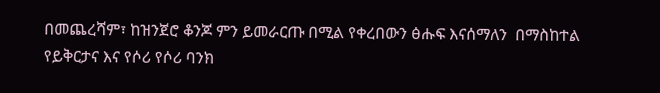በመጨረሻም፣ ከዝንጀሮ ቆንጆ ምን ይመራርጡ በሚል የቀረበውን ፅሑፍ እናሰማለን  በማስከተል የይቅርታና እና የሶሪ የሶሪ ባንክ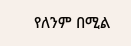የለንም በሚል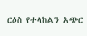ርዕስ የተላከልን አጭር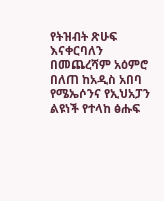የትዝብት ጽሁፍ እናቀርባለን በመጨረሻም አዕምሮ በለጠ ከአዲስ አበባ የሜኤሶንና የኢህአፓን ልዩነች የተላከ ፅሑፍ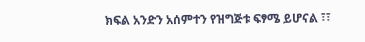ክፍል አንድን አሰምተን የዝግጅቱ ፍፃሜ ይሆናል ፣፣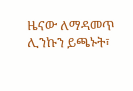ዜናው ለማዳመጥ ሊንኩን ይጫኑት፣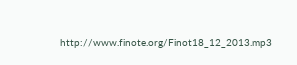http://www.finote.org/Finot18_12_2013.mp3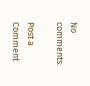No comments:

Post a Comment